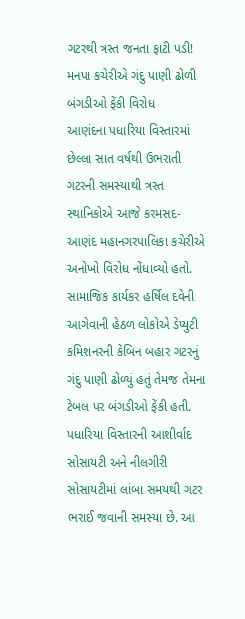ગટરથી ત્રસ્ત જનતા ફાટી પડી! મનપા કચેરીએ ગંદુ પાણી ઢોળી બંગડીઓ ફેંકી વિરોધ
આણંદના પધારિયા વિસ્તારમાં છેલ્લા સાત વર્ષથી ઉભરાતી ગટરની સમસ્યાથી ત્રસ્ત સ્થાનિકોએ આજે કરમસદ-આણંદ મહાનગરપાલિકા કચેરીએ અનોખો વિરોધ નોંધાવ્યો હતો. સામાજિક કાર્યકર હર્ષિલ દવેની આગેવાની હેઠળ લોકોએ ડેપ્યુટી કમિશનરની કેબિન બહાર ગટરનું ગંદુ પાણી ઢોળ્યું હતું તેમજ તેમના ટેબલ પર બંગડીઓ ફેંકી હતી.
પધારિયા વિસ્તારની આશીર્વાદ સોસાયટી અને નીલગીરી સોસાયટીમાં લાંબા સમયથી ગટર ભરાઈ જવાની સમસ્યા છે. આ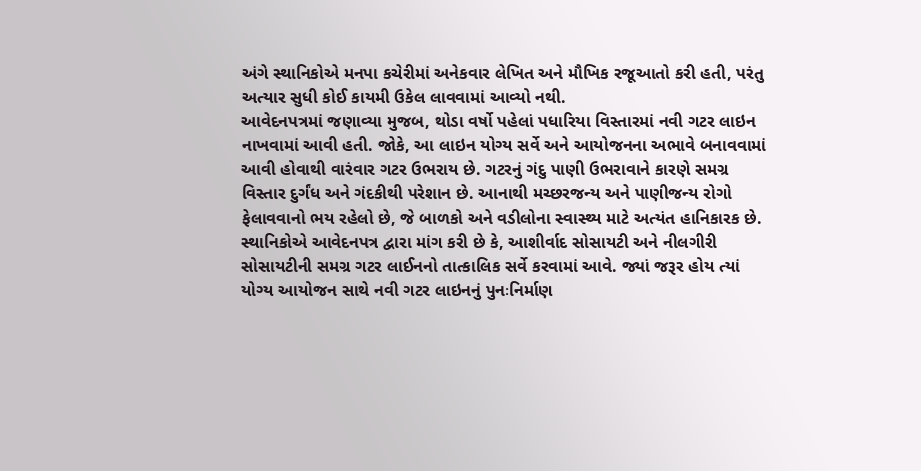અંગે સ્થાનિકોએ મનપા કચેરીમાં અનેકવાર લેખિત અને મૌખિક રજૂઆતો કરી હતી, પરંતુ અત્યાર સુધી કોઈ કાયમી ઉકેલ લાવવામાં આવ્યો નથી.
આવેદનપત્રમાં જણાવ્યા મુજબ, થોડા વર્ષો પહેલાં પધારિયા વિસ્તારમાં નવી ગટર લાઇન નાખવામાં આવી હતી. જોકે, આ લાઇન યોગ્ય સર્વે અને આયોજનના અભાવે બનાવવામાં આવી હોવાથી વારંવાર ગટર ઉભરાય છે. ગટરનું ગંદુ પાણી ઉભરાવાને કારણે સમગ્ર વિસ્તાર દુર્ગંધ અને ગંદકીથી પરેશાન છે. આનાથી મચ્છરજન્ય અને પાણીજન્ય રોગો ફેલાવવાનો ભય રહેલો છે, જે બાળકો અને વડીલોના સ્વાસ્થ્ય માટે અત્યંત હાનિકારક છે.
સ્થાનિકોએ આવેદનપત્ર દ્વારા માંગ કરી છે કે, આશીર્વાદ સોસાયટી અને નીલગીરી સોસાયટીની સમગ્ર ગટર લાઈનનો તાત્કાલિક સર્વે કરવામાં આવે. જ્યાં જરૂર હોય ત્યાં યોગ્ય આયોજન સાથે નવી ગટર લાઇનનું પુનઃનિર્માણ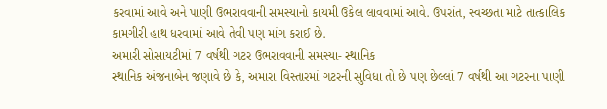કરવામાં આવે અને પાણી ઉભરાવવાની સમસ્યાનો કાયમી ઉકેલ લાવવામાં આવે. ઉપરાંત, સ્વચ્છતા માટે તાત્કાલિક કામગીરી હાથ ધરવામાં આવે તેવી પણ માંગ કરાઈ છે.
અમારી સોસાયટીમાં 7 વર્ષથી ગટર ઉભરાવવાની સમસ્યા- સ્થાનિક
સ્થાનિક અંજનાબેન જણાવે છે કે, અમારા વિસ્તારમાં ગટરની સુવિધા તો છે પણ છેલ્લાં 7 વર્ષથી આ ગટરના પાણી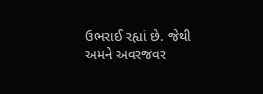ઉભરાઈ રહ્યાં છે. જેથી અમને અવરજવર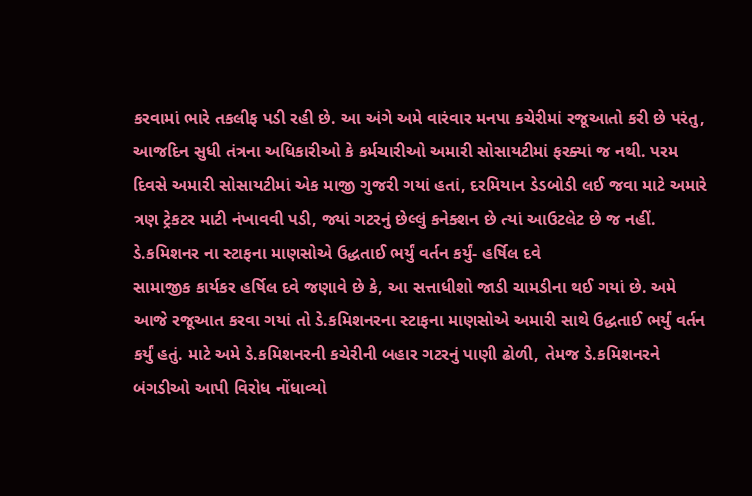કરવામાં ભારે તકલીફ પડી રહી છે. આ અંગે અમે વારંવાર મનપા કચેરીમાં રજૂઆતો કરી છે પરંતુ, આજદિન સુધી તંત્રના અધિકારીઓ કે કર્મચારીઓ અમારી સોસાયટીમાં ફરક્યાં જ નથી. પરમ દિવસે અમારી સોસાયટીમાં એક માજી ગુજરી ગયાં હતાં, દરમિયાન ડેડબોડી લઈ જવા માટે અમારે ત્રણ ટ્રેકટર માટી નંખાવવી પડી, જ્યાં ગટરનું છેલ્લું કનેક્શન છે ત્યાં આઉટલેટ છે જ નહીં.
ડે.કમિશનર ના સ્ટાફના માણસોએ ઉદ્ધતાઈ ભર્યું વર્તન કર્યું- હર્ષિલ દવે
સામાજીક કાર્યકર હર્ષિલ દવે જણાવે છે કે, આ સત્તાધીશો જાડી ચામડીના થઈ ગયાં છે. અમે આજે રજૂઆત કરવા ગયાં તો ડે.કમિશનરના સ્ટાફના માણસોએ અમારી સાથે ઉદ્ધતાઈ ભર્યું વર્તન કર્યું હતું. માટે અમે ડે.કમિશનરની કચેરીની બહાર ગટરનું પાણી ઢોળી, તેમજ ડે.કમિશનરને બંગડીઓ આપી વિરોધ નોંધાવ્યો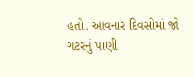હતો. આવનાર દિવસોમાં જો ગટરનું પાણી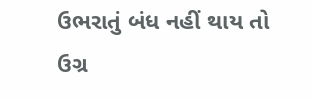ઉભરાતું બંધ નહીં થાય તો ઉગ્ર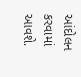આંદોલન કરવામાં આવશે.